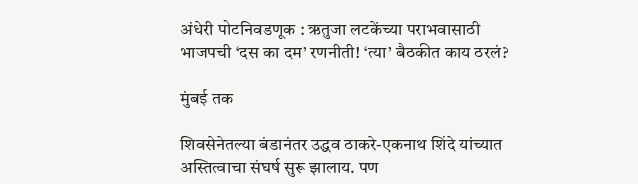अंधेरी पोटनिवडणूक : ऋतुजा लटकेंच्या पराभवासाठी भाजपची ‘दस का दम’ रणनीती! ‘त्या’ बैठकीत काय ठरलं?

मुंबई तक

शिवसेनेतल्या बंडानंतर उद्धव ठाकरे-एकनाथ शिंदे यांच्यात अस्तित्वाचा संघर्ष सुरू झालाय. पण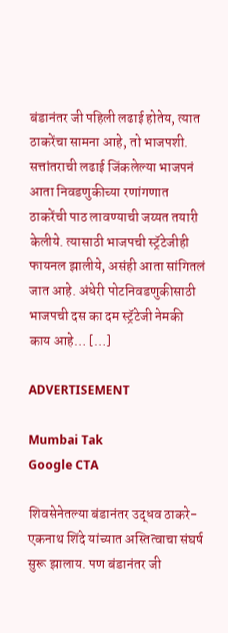बंडानंतर जी पहिली लढाई होतेय, त्यात ठाकरेंचा सामना आहे, तो भाजपशी. सत्तांतराची लढाई जिंकलेल्या भाजपनं आता निवडणुकीच्या रणांगणात ठाकरेंची पाठ लावण्याची जय्यत तयारी केलीये. त्यासाठी भाजपची स्ट्रॅटेजीही फायनल झालीये, असंही आता सांगितलं जात आहे. अंधेरी पोटनिवडणुकीसाठी भाजपची दस का दम स्ट्रॅटेजी नेमकी काय आहे… […]

ADVERTISEMENT

Mumbai Tak
Google CTA

शिवसेनेतल्या बंडानंतर उद्धव ठाकरे-एकनाथ शिंदे यांच्यात अस्तित्वाचा संघर्ष सुरू झालाय. पण बंडानंतर जी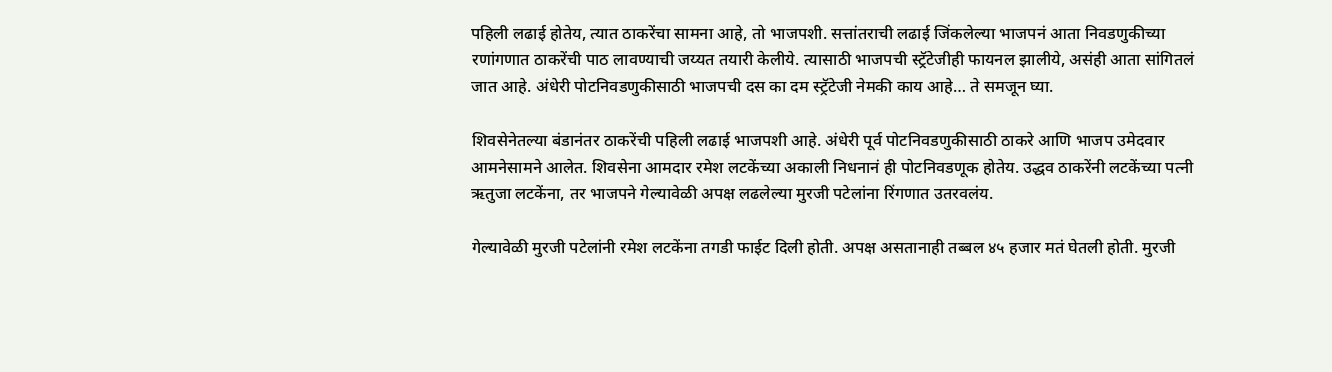पहिली लढाई होतेय, त्यात ठाकरेंचा सामना आहे, तो भाजपशी. सत्तांतराची लढाई जिंकलेल्या भाजपनं आता निवडणुकीच्या रणांगणात ठाकरेंची पाठ लावण्याची जय्यत तयारी केलीये. त्यासाठी भाजपची स्ट्रॅटेजीही फायनल झालीये, असंही आता सांगितलं जात आहे. अंधेरी पोटनिवडणुकीसाठी भाजपची दस का दम स्ट्रॅटेजी नेमकी काय आहे… ते समजून घ्या.

शिवसेनेतल्या बंडानंतर ठाकरेंची पहिली लढाई भाजपशी आहे. अंधेरी पूर्व पोटनिवडणुकीसाठी ठाकरे आणि भाजप उमेदवार आमनेसामने आलेत. शिवसेना आमदार रमेश लटकेंच्या अकाली निधनानं ही पोटनिवडणूक होतेय. उद्धव ठाकरेंनी लटकेंच्या पत्नी ऋतुजा लटकेंना, तर भाजपने गेल्यावेळी अपक्ष लढलेल्या मुरजी पटेलांना रिंगणात उतरवलंय.

गेल्यावेळी मुरजी पटेलांनी रमेश लटकेंना तगडी फाईट दिली होती. अपक्ष असतानाही तब्बल ४५ हजार मतं घेतली होती. मुरजी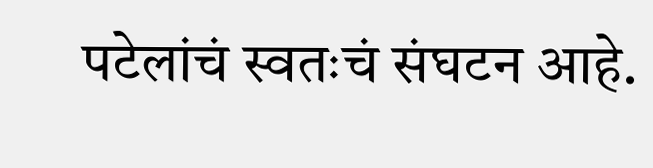पटेलांचं स्वतःचं संघटन आहे.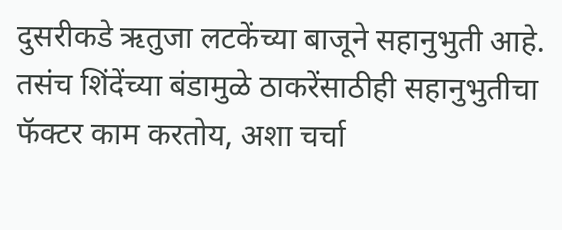दुसरीकडे ऋतुजा लटकेंच्या बाजूने सहानुभुती आहे. तसंच शिंदेंच्या बंडामुळे ठाकरेंसाठीही सहानुभुतीचा फॅक्टर काम करतोय, अशा चर्चा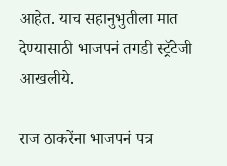आहेत. याच सहानुभुतीला मात देण्यासाठी भाजपनं तगडी स्ट्रॅटेजी आखलीये.

राज ठाकरेंना भाजपनं पत्र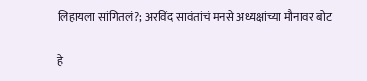लिहायला सांगितलं?; अरविंद सावंतांचं मनसे अध्यक्षांच्या मौनावर बोट

हे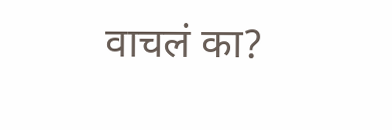वाचलं का?